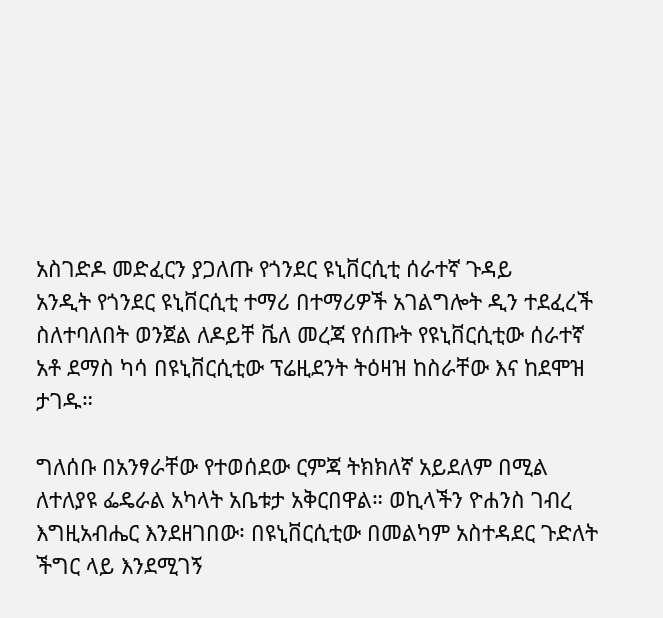አስገድዶ መድፈርን ያጋለጡ የጎንደር ዩኒቨርሲቲ ሰራተኛ ጉዳይ
አንዲት የጎንደር ዩኒቨርሲቲ ተማሪ በተማሪዎች አገልግሎት ዲን ተደፈረች ስለተባለበት ወንጀል ለዶይቸ ቬለ መረጃ የሰጡት የዩኒቨርሲቲው ሰራተኛ አቶ ደማስ ካሳ በዩኒቨርሲቲው ፕሬዚደንት ትዕዛዝ ከስራቸው እና ከደሞዝ ታገዱ።

ግለሰቡ በአንፃራቸው የተወሰደው ርምጃ ትክክለኛ አይደለም በሚል ለተለያዩ ፌዴራል አካላት አቤቱታ አቅርበዋል። ወኪላችን ዮሐንስ ገብረ እግዚአብሔር እንደዘገበው፡ በዩኒቨርሲቲው በመልካም አስተዳደር ጉድለት ችግር ላይ እንደሚገኝ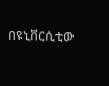በዩኒቨርሲቲው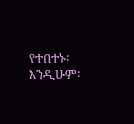የተበተኑ፡ እንዲሁም፡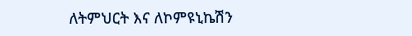ለትምህርት እና ለኮምዩኒኬሽን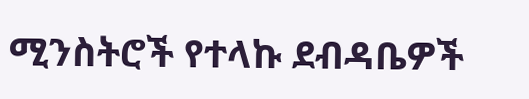ሚንስትሮች የተላኩ ደብዳቤዎች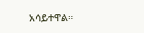አሳይተዋል።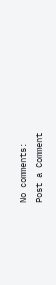No comments:
Post a Comment